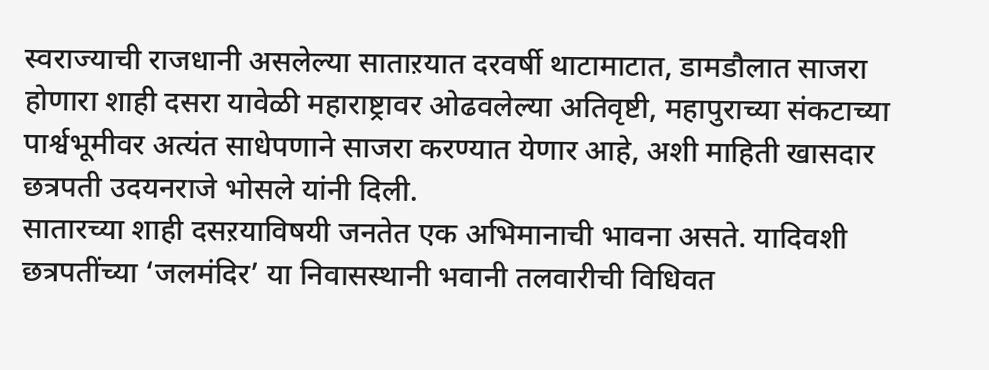स्वराज्याची राजधानी असलेल्या साताऱयात दरवर्षी थाटामाटात, डामडौलात साजरा होणारा शाही दसरा यावेळी महाराष्ट्रावर ओढवलेल्या अतिवृष्टी, महापुराच्या संकटाच्या पार्श्वभूमीवर अत्यंत साधेपणाने साजरा करण्यात येणार आहे, अशी माहिती खासदार छत्रपती उदयनराजे भोसले यांनी दिली.
सातारच्या शाही दसऱयाविषयी जनतेत एक अभिमानाची भावना असते. यादिवशी छत्रपतींच्या ‘जलमंदिर’ या निवासस्थानी भवानी तलवारीची विधिवत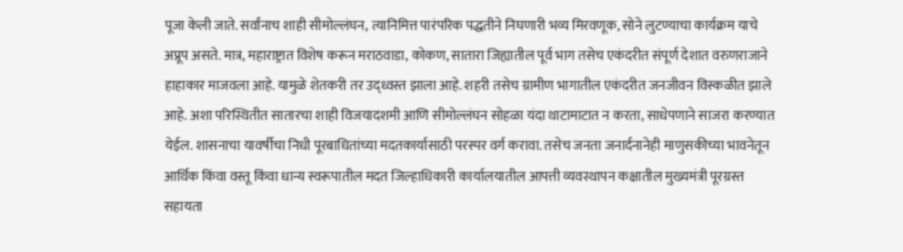पूजा केली जाते. सर्वांनाच शाही सीमोल्लंघन, त्यानिमित्त पारंपरिक पद्धतीने निघणारी भव्य मिरवणूक, सोने लुटण्याचा कार्यक्रम याचे अप्रूप असते. मात्र, महाराष्ट्रात विशेष करून मराठवाडा, कोकण, सातारा जिह्यातील पूर्व भाग तसेच एकंदरीत संपूर्ण देशात वरुणराजाने हाहाकार माजवला आहे. यामुळे शेतकरी तर उद्ध्वस्त झाला आहे. शहरी तसेच ग्रामीण भागातील एकंदरीत जनजीवन विस्कळीत झाले आहे. अशा परिस्थितीत सातारचा शाही विजयादशमी आणि सीमोल्लंघन सोहळा यंदा थाटामाटात न करता, साधेपणाने साजरा करण्यात येईल. शासनाचा यावर्षीचा निधी पूरबाधितांच्या मदतकार्यासाठी परस्पर वर्ग करावा. तसेच जनता जनार्दनानेही माणुसकीच्या भावनेतून आर्थिक किंवा वस्तू किंवा धान्य स्वरूपातील मदत जिल्हाधिकारी कार्यालयातील आपत्ती व्यवस्थापन कक्षातील मुख्यमंत्री पूरग्रस्त सहायता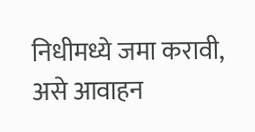निधीमध्ये जमा करावी, असे आवाहन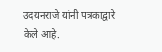उदयनराजे यांनी पत्रकाद्वारे केले आहे.